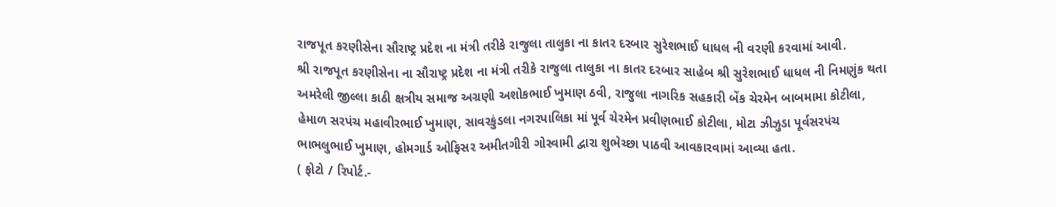રાજપૂત કરણીસેના સૌરાષ્ટ્ર પ્રદેશ ના મંત્રી તરીકે રાજુલા તાલુકા ના કાતર દરબાર સુરેશભાઈ ધાધલ ની વરણી કરવામાં આવી.
શ્રી રાજપૂત કરણીસેના ના સૌરાષ્ટ્ર પ્રદેશ ના મંત્રી તરીકે રાજુલા તાલુકા ના કાતર દરબાર સાહેબ શ્રી સુરેશભાઈ ધાધલ ની નિમણુંક થતા અમરેલી જીલ્લા કાઠી ક્ષત્રીય સમાજ અગ્રણી અશોકભાઈ ખુમાણ ઠવી, રાજુલા નાગરિક સહકારી બેંક ચેરમેન બાબમામા કોટીલા, હેમાળ સરપંચ મહાવીરભાઈ ખુમાણ, સાવરકુંડલા નગરપાલિકા માં પૂર્વ ચેરમેન પ્રવીણભાઈ કોટીલા, મોટા ઝીઝુડા પૂર્વસરપંચ ભાભલુભાઈ ખુમાણ, હોમગાર્ડ ઓફિસર અમીતગીરી ગોસ્વામી દ્વારા શુભેચ્છા પાઠવી આવકારવામાં આવ્યા હતા.
( ફોટો / રિપોર્ટ.-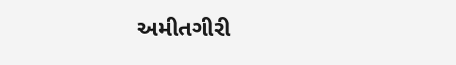અમીતગીરી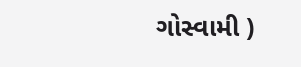ગોસ્વામી )